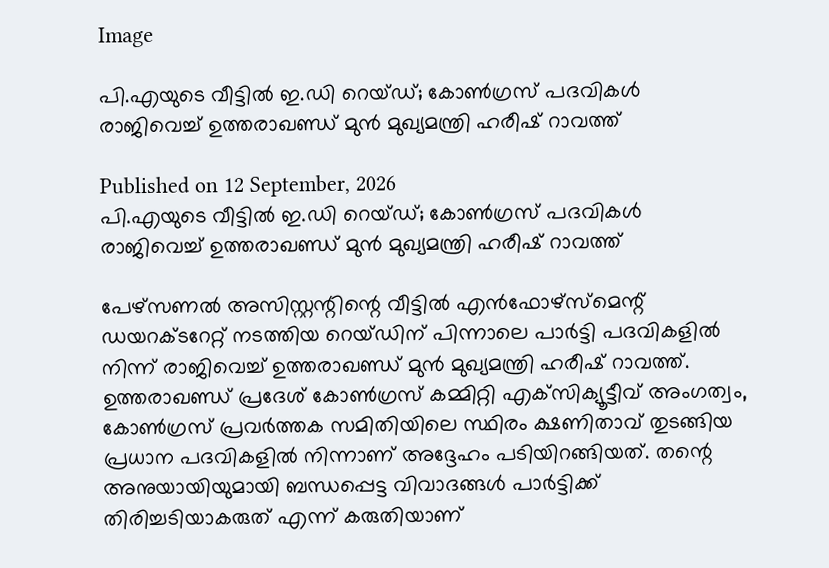Image

പി.എയുടെ വീട്ടിൽ ഇ.ഡി റെയ്ഡ്; കോൺഗ്രസ് പദവികൾ രാജിവെച്ച് ഉത്തരാഖണ്ഡ് മുൻ മുഖ്യമന്ത്രി ഹരീഷ് റാവത്ത്

Published on 12 September, 2026
പി.എയുടെ വീട്ടിൽ ഇ.ഡി റെയ്ഡ്; കോൺഗ്രസ് പദവികൾ രാജിവെച്ച് ഉത്തരാഖണ്ഡ് മുൻ മുഖ്യമന്ത്രി ഹരീഷ് റാവത്ത്

പേഴ്‌സണൽ അസിസ്റ്റന്റിന്റെ വീട്ടിൽ എൻഫോഴ്‌സ്‌മെന്റ് ഡയറക്ടറേറ്റ് നടത്തിയ റെയ്ഡിന് പിന്നാലെ പാർട്ടി പദവികളിൽ നിന്ന് രാജിവെച്ച് ഉത്തരാഖണ്ഡ് മുൻ മുഖ്യമന്ത്രി ഹരീഷ് റാവത്ത്. ഉത്തരാഖണ്ഡ് പ്രദേശ് കോൺഗ്രസ് കമ്മിറ്റി എക്‌സിക്യൂട്ടീവ് അംഗത്വം, കോൺഗ്രസ് പ്രവർത്തക സമിതിയിലെ സ്ഥിരം ക്ഷണിതാവ് തുടങ്ങിയ പ്രധാന പദവികളിൽ നിന്നാണ് അദ്ദേഹം പടിയിറങ്ങിയത്. തന്റെ അനുയായിയുമായി ബന്ധപ്പെട്ട വിവാദങ്ങൾ പാർട്ടിക്ക് തിരിച്ചടിയാകരുത് എന്ന് കരുതിയാണ്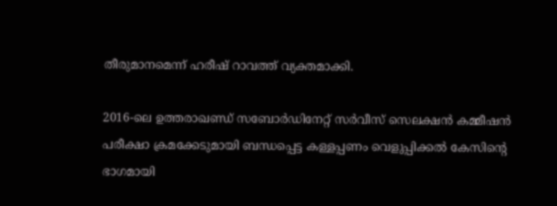തീരുമാനമെന്ന് ഹരീഷ് റാവത്ത് വ്യക്തമാക്കി.

2016-ലെ ഉത്തരാഖണ്ഡ് സബോർഡിനേറ്റ് സർവീസ് സെലക്ഷൻ കമ്മീഷൻ പരീക്ഷാ ക്രമക്കേടുമായി ബന്ധപ്പെട്ട കള്ളപ്പണം വെളുപ്പിക്കൽ കേസിന്റെ ഭാഗമായി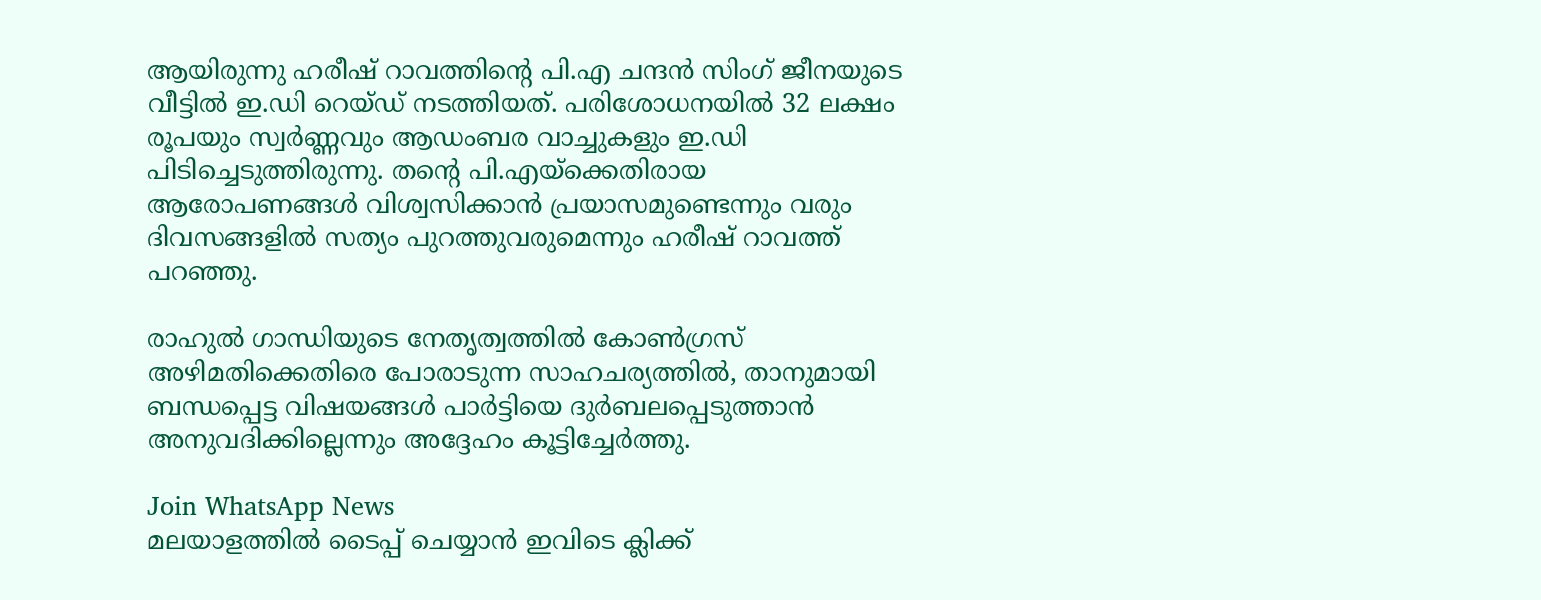ആയിരുന്നു ഹരീഷ് റാവത്തിന്റെ പി.എ ചന്ദൻ സിംഗ് ജീനയുടെ വീട്ടിൽ ഇ.ഡി റെയ്ഡ് നടത്തിയത്. പരിശോധനയിൽ 32 ലക്ഷം രൂപയും സ്വർണ്ണവും ആഡംബര വാച്ചുകളും ഇ.ഡി പിടിച്ചെടുത്തിരുന്നു. തന്റെ പി.എയ്‌ക്കെതിരായ ആരോപണങ്ങൾ വിശ്വസിക്കാൻ പ്രയാസമുണ്ടെന്നും വരും ദിവസങ്ങളിൽ സത്യം പുറത്തുവരുമെന്നും ഹരീഷ് റാവത്ത് പറഞ്ഞു.

രാഹുൽ ഗാന്ധിയുടെ നേതൃത്വത്തിൽ കോൺഗ്രസ് അഴിമതിക്കെതിരെ പോരാടുന്ന സാഹചര്യത്തിൽ, താനുമായി ബന്ധപ്പെട്ട വിഷയങ്ങൾ പാർട്ടിയെ ദുർബലപ്പെടുത്താൻ അനുവദിക്കില്ലെന്നും അദ്ദേഹം കൂട്ടിച്ചേർത്തു.

Join WhatsApp News
മലയാളത്തില്‍ ടൈപ്പ് ചെയ്യാന്‍ ഇവിടെ ക്ലിക്ക്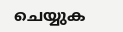ചെയ്യുക